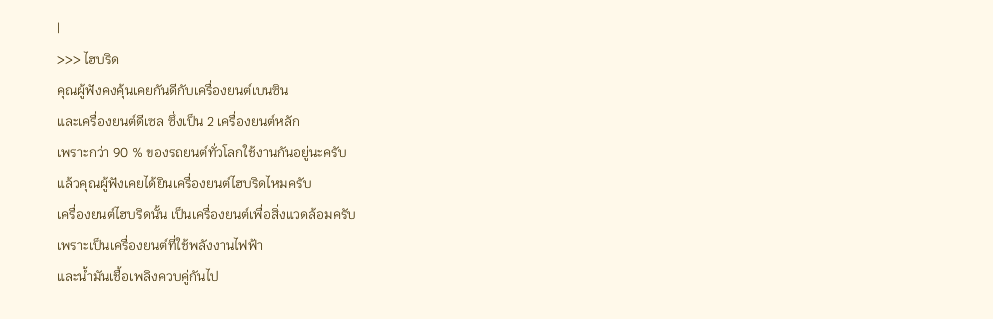|
>>> ไฮบริด
คุณผู้ฟังคงคุ้นเคยกันดีกับเครื่องยนต์เบนซิน
และเครื่องยนต์ดีเซล ซึ่งเป็น 2 เครื่องยนต์หลัก
เพราะกว่า 90 % ของรถยนต์ทั่วโลกใช้งานกันอยู่นะครับ
แล้วคุณผู้ฟังเคยได้ยินเครื่องยนต์ไฮบริดไหมครับ
เครื่องยนต์ไฮบริดนั้น เป็นเครื่องยนต์เพื่อสิ่งแวดล้อมครับ
เพราะเป็นเครื่องยนต์ที่ใช้พลังงานไฟฟ้า
และน้ำมันเชื้อเพลิงควบคู่กันไป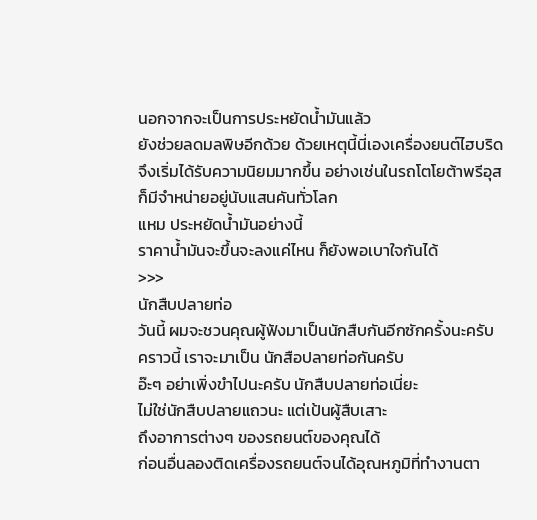นอกจากจะเป็นการประหยัดน้ำมันแล้ว
ยังช่วยลดมลพิษอีกด้วย ด้วยเหตุนี้นี่เองเครื่องยนต์ไฮบริด
จึงเริ่มได้รับความนิยมมากขึ้น อย่างเช่นในรถโตโยต้าพรีอุส
ก็มีจำหน่ายอยู่นับแสนคันทั่วโลก
แหม ประหยัดน้ำมันอย่างนี้
ราคาน้ำมันจะขึ้นจะลงแค่ไหน ก็ยังพอเบาใจกันได้
>>>
นักสืบปลายท่อ
วันนี้ ผมจะชวนคุณผู้ฟังมาเป็นนักสืบกันอีกซักครั้งนะครับ
คราวนี้ เราจะมาเป็น นักสือปลายท่อกันครับ
อ๊ะๆ อย่าเพิ่งขำไปนะครับ นักสืบปลายท่อเนี่ยะ
ไม่ใช่นักสืบปลายแถวนะ แต่เป้นผู้สืบเสาะ
ถึงอาการต่างๆ ของรถยนต์ของคุณได้
ก่อนอื่นลองติดเครื่องรถยนต์จนได้อุณหภูมิที่ทำงานตา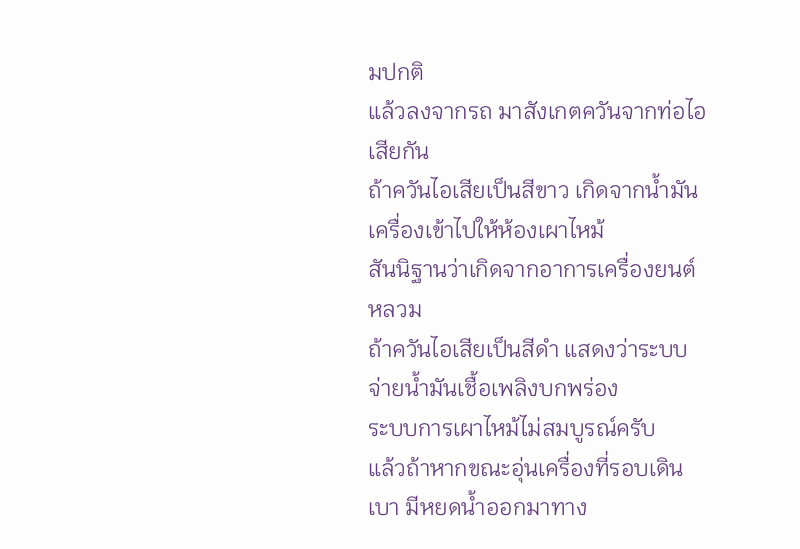มปกติ
แล้วลงจากรถ มาสังเกตควันจากท่อไอเสียกัน
ถ้าควันไอเสียเป็นสีขาว เกิดจากน้ำมันเครื่องเข้าไปให้ห้องเผาไหม้
สันนิฐานว่าเกิดจากอาการเครื่องยนต์หลวม
ถ้าควันไอเสียเป็นสีดำ แสดงว่าระบบจ่ายน้ำมันเชื้อเพลิงบกพร่อง
ระบบการเผาไหม้ไม่สมบูรณ์ครับ
แล้วถ้าหากขณะอุ่นเครื่องที่รอบเดินเบา มีหยดน้ำออกมาทาง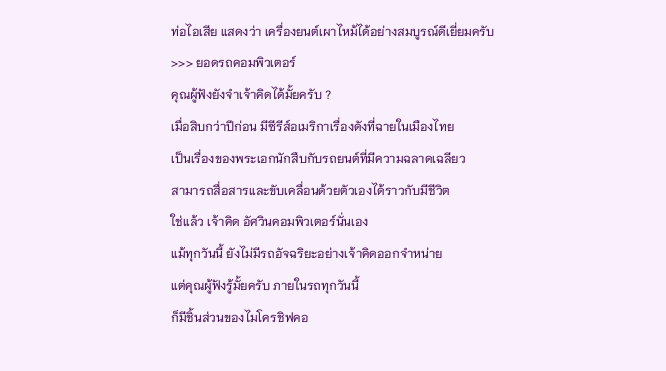ท่อไอเสีย แสดงว่า เครื่องยนต์เผาไหม้ได้อย่างสมบูรณ์ดีเยี่ยมครับ
>>> ยอดรถคอมพิวเตอร์
คุณผู้ฟังยังจำเจ้าคิดได้มั้ยครับ ?
เมื่อสิบกว่าปีก่อน มีซีรีส์อเมริกาเรื่องดังที่ฉายในเมืองไทย
เป็นเรื่องของพระเอกนักสืบกับรถยนต์ที่มีความฉลาดเฉลียว
สามารถสื่อสารและขับเคลื่อนด้วยตัวเองได้ราวกับมีชีวิต
ใช่แล้ว เจ้าคิด อัศวินคอมพิวเตอร์นั่นเอง
แม้ทุกวันนี้ ยังไม่มีรถอัจฉริยะอย่างเจ้าคิดออกจำหน่าย
แต่คุณผู้ฟังรู้มั้ยครับ ภายในรถทุกวันนี้
ก็มีชิ้นส่วนของไมโครชิฟคอ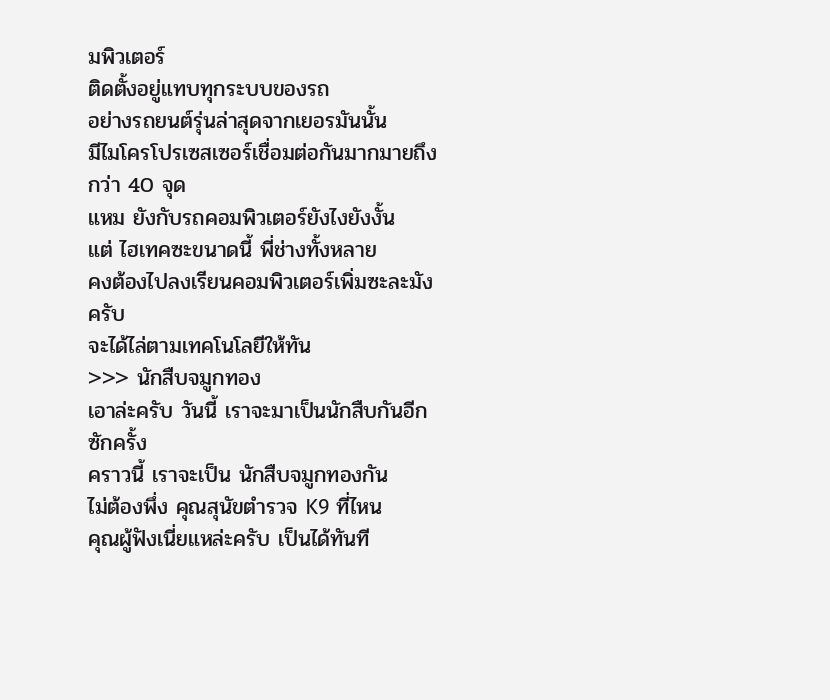มพิวเตอร์
ติดตั้งอยู่แทบทุกระบบของรถ
อย่างรถยนต์รุ่นล่าสุดจากเยอรมันนั้น
มีไมโครโปรเซสเซอร์เชื่อมต่อกันมากมายถึงกว่า 40 จุด
แหม ยังกับรถคอมพิวเตอร์ยังไงยังงั้น
แต่ ไฮเทคซะขนาดนี้ พี่ช่างทั้งหลาย
คงต้องไปลงเรียนคอมพิวเตอร์เพิ่มซะละมังครับ
จะได้ไล่ตามเทคโนโลยีให้ทัน
>>> นักสืบจมูกทอง
เอาล่ะครับ วันนี้ เราจะมาเป็นนักสืบกันอีกซักครั้ง
คราวนี้ เราจะเป็น นักสืบจมูกทองกัน
ไม่ต้องพึ่ง คุณสุนัขตำรวจ K9 ที่ไหน
คุณผู้ฟังเนี่ยแหล่ะครับ เป็นได้ทันที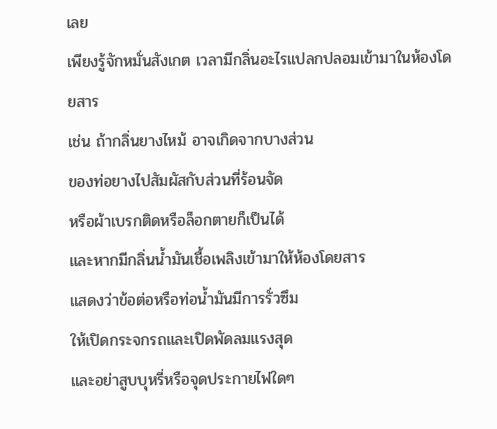เลย
เพียงรู้จักหมั่นสังเกต เวลามีกลิ่นอะไรแปลกปลอมเข้ามาในห้องโดยสาร
เช่น ถ้ากลิ่นยางไหม้ อาจเกิดจากบางส่วน
ของท่อยางไปสัมผัสกับส่วนที่ร้อนจัด
หรือผ้าเบรกติดหรือล็อกตายก็เป็นได้
และหากมีกลิ่นน้ำมันเชื้อเพลิงเข้ามาให้ห้องโดยสาร
แสดงว่าข้อต่อหรือท่อน้ำมันมีการรั่วซึม
ให้เปิดกระจกรถและเปิดพัดลมแรงสุด
และอย่าสูบบุหรี่หรือจุดประกายไฟใดๆ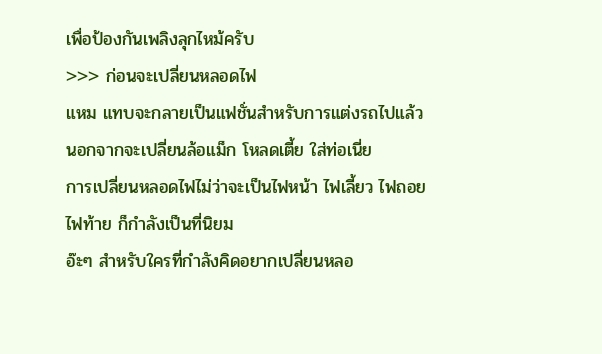เพื่อป้องกันเพลิงลุกไหม้ครับ
>>> ก่อนจะเปลี่ยนหลอดไฟ
แหม แทบจะกลายเป็นแฟชั่นสำหรับการแต่งรถไปแล้ว
นอกจากจะเปลี่ยนล้อแม็ก โหลดเตี้ย ใส่ท่อเนี่ย
การเปลี่ยนหลอดไฟไม่ว่าจะเป็นไฟหน้า ไฟเลี้ยว ไฟถอย
ไฟท้าย ก็กำลังเป็นที่นิยม
อ๊ะๆ สำหรับใครที่กำลังคิดอยากเปลี่ยนหลอ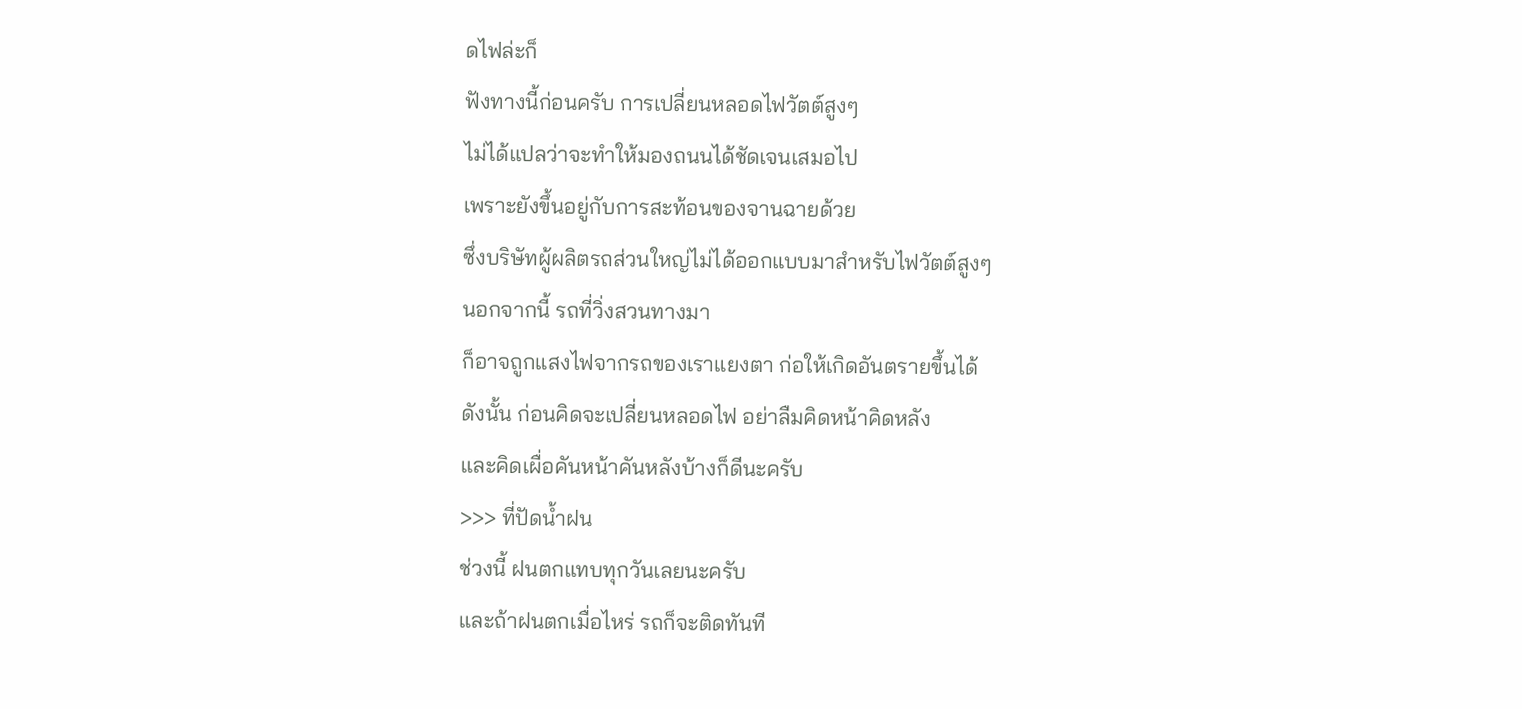ดไฟล่ะก็
ฟังทางนี้ก่อนครับ การเปลี่ยนหลอดไฟวัตต์สูงๆ
ไม่ได้แปลว่าจะทำให้มองถนนได้ชัดเจนเสมอไป
เพราะยังขึ้นอยู่กับการสะท้อนของจานฉายด้วย
ซึ่งบริษัทผู้ผลิตรถส่วนใหญ่ไม่ได้ออกแบบมาสำหรับไฟวัตต์สูงๆ
นอกจากนี้ รถที่วิ่งสวนทางมา
ก็อาจถูกแสงไฟจากรถของเราแยงตา ก่อให้เกิดอันตรายขึ้นได้
ดังนั้น ก่อนคิดจะเปลี่ยนหลอดไฟ อย่าลืมคิดหน้าคิดหลัง
และคิดเผื่อคันหน้าคันหลังบ้างก็ดีนะครับ
>>> ที่ปัดน้ำฝน
ช่วงนี้ ฝนตกแทบทุกวันเลยนะครับ
และถ้าฝนตกเมื่อไหร่ รถก็จะติดทันที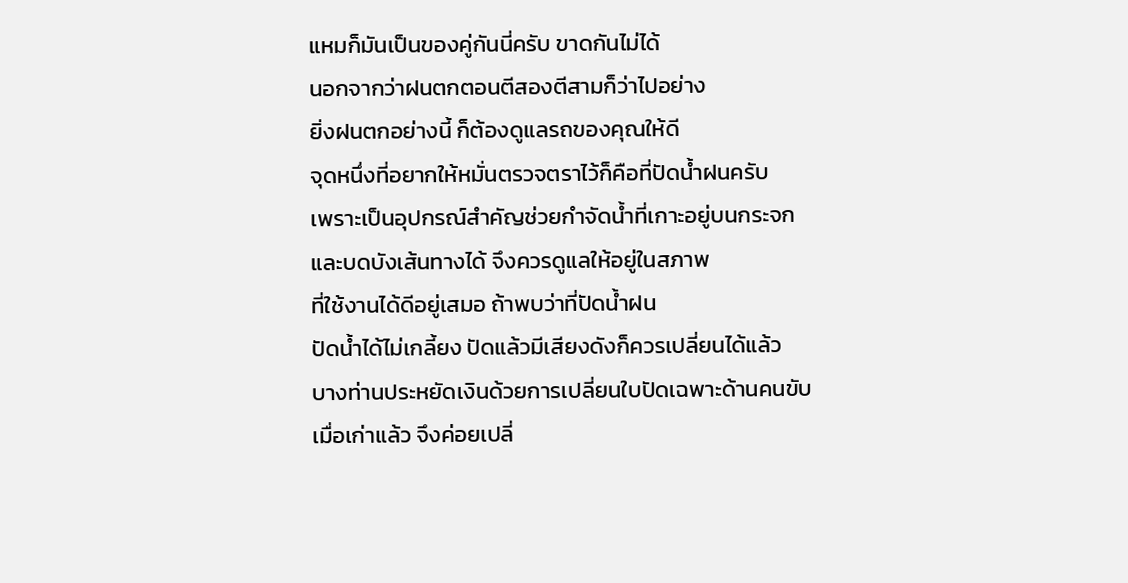แหมก็มันเป็นของคู่กันนี่ครับ ขาดกันไม่ได้
นอกจากว่าฝนตกตอนตีสองตีสามก็ว่าไปอย่าง
ยิ่งฝนตกอย่างนี้ ก็ต้องดูแลรถของคุณให้ดี
จุดหนึ่งที่อยากให้หมั่นตรวจตราไว้ก็คือที่ปัดน้ำฝนครับ
เพราะเป็นอุปกรณ์สำคัญช่วยกำจัดน้ำที่เกาะอยู่บนกระจก
และบดบังเส้นทางได้ จึงควรดูแลให้อยู่ในสภาพ
ที่ใช้งานได้ดีอยู่เสมอ ถ้าพบว่าที่ปัดน้ำฝน
ปัดน้ำได้ไม่เกลี้ยง ปัดแล้วมีเสียงดังก็ควรเปลี่ยนได้แล้ว
บางท่านประหยัดเงินด้วยการเปลี่ยนใบปัดเฉพาะด้านคนขับ
เมื่อเก่าแล้ว จึงค่อยเปลี่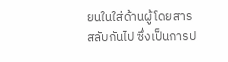ยนในใส่ด้านผู้โดยสาร
สลับกันไป ซึ่งเป็นการป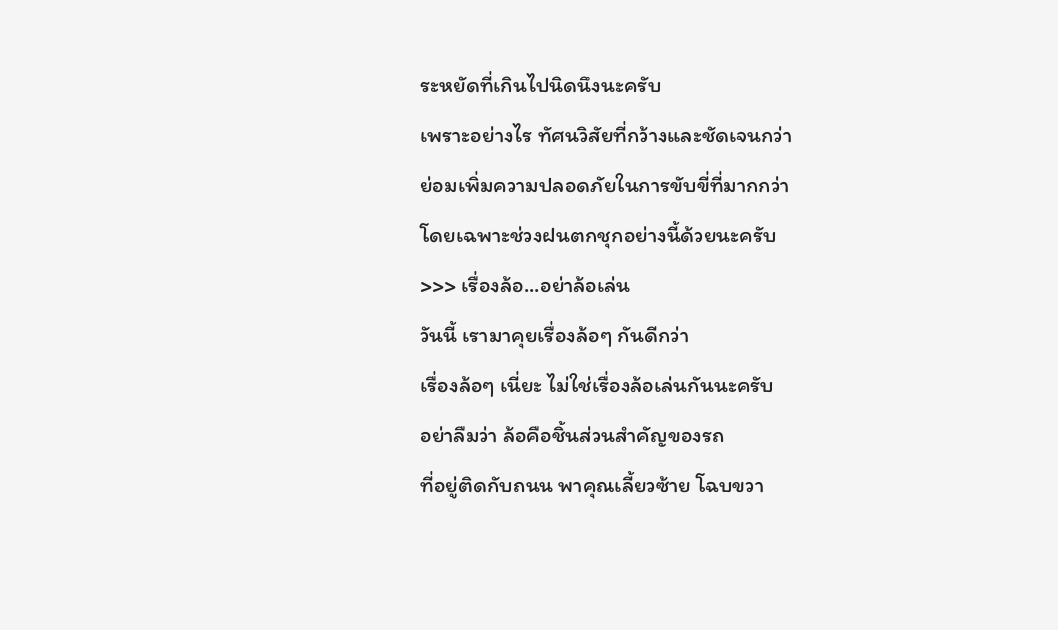ระหยัดที่เกินไปนิดนึงนะครับ
เพราะอย่างไร ทัศนวิสัยที่กว้างและชัดเจนกว่า
ย่อมเพิ่มความปลอดภัยในการขับขี่ที่มากกว่า
โดยเฉพาะช่วงฝนตกชุกอย่างนี้ด้วยนะครับ
>>> เรื่องล้อ...อย่าล้อเล่น
วันนี้ เรามาคุยเรื่องล้อๆ กันดีกว่า
เรื่องล้อๆ เนี่ยะ ไม่ใช่เรื่องล้อเล่นกันนะครับ
อย่าลืมว่า ล้อคือชิ้นส่วนสำคัญของรถ
ที่อยู่ติดกับถนน พาคุณเลี้ยวซ้าย โฉบขวา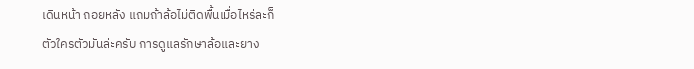เดินหน้า ถอยหลัง แถมถ้าล้อไม่ติดพื้นเมื่อไหร่ละก็
ตัวใครตัวมันล่ะครับ การดูแลรักษาล้อและยาง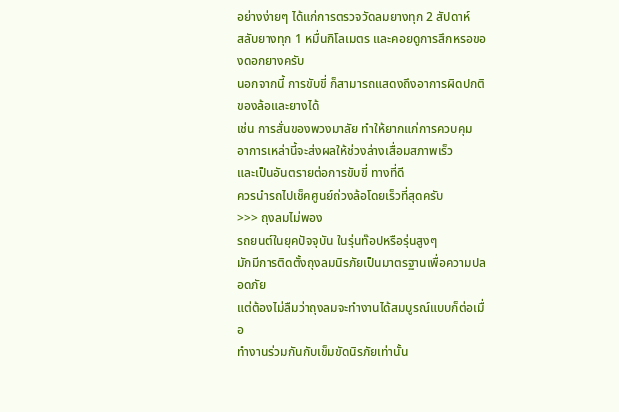อย่างง่ายๆ ได้แก่การตรวจวัดลมยางทุก 2 สัปดาห์
สลับยางทุก 1 หมื่นกิโลเมตร และคอยดูการสึกหรอของดอกยางครับ
นอกจากนี้ การขับขี่ ก็สามารถแสดงถึงอาการผิดปกติของล้อและยางได้
เช่น การสั่นของพวงมาลัย ทำให้ยากแก่การควบคุม
อาการเหล่านี้จะส่งผลให้ช่วงล่างเสื่อมสภาพเร็ว
และเป็นอันตรายต่อการขับขี่ ทางที่ดี
ควรนำรถไปเช็คศูนย์ถ่วงล้อโดยเร็วที่สุดครับ
>>> ถุงลมไม่พอง
รถยนต์ในยุคปัจจุบัน ในรุ่นท๊อปหรือรุ่นสูงๆ
มักมีการติดตั้งถุงลมนิรภัยเป็นมาตรฐานเพื่อความปลอดภัย
แต่ต้องไม่ลืมว่าถุงลมจะทำงานได้สมบูรณ์แบบก็ต่อเมื่อ
ทำงานร่วมกันกับเข็มขัดนิรภัยเท่านั้น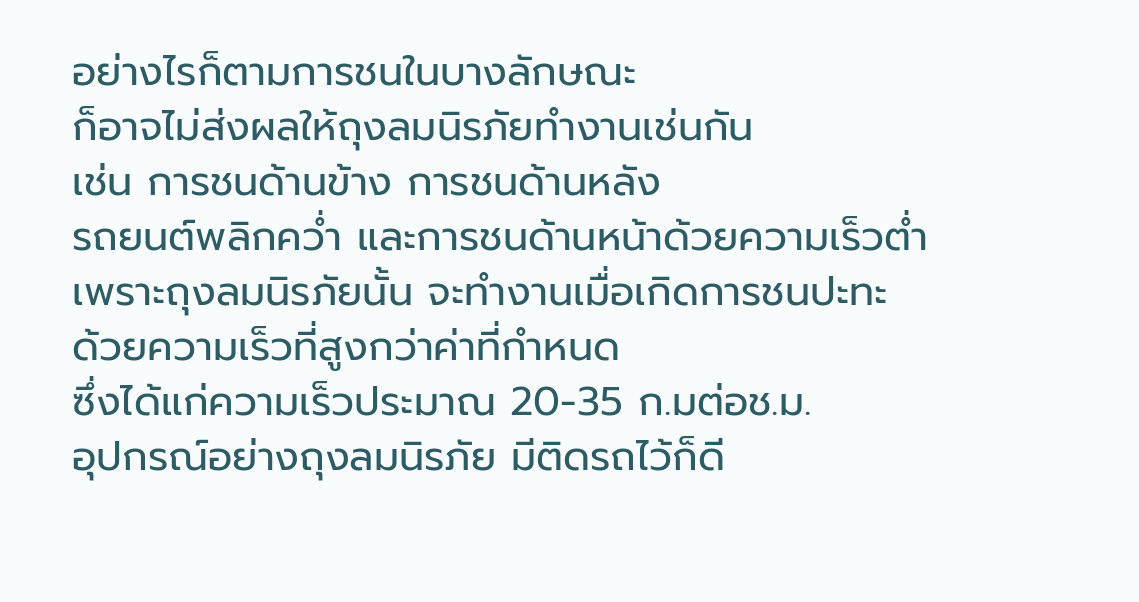อย่างไรก็ตามการชนในบางลักษณะ
ก็อาจไม่ส่งผลให้ถุงลมนิรภัยทำงานเช่นกัน
เช่น การชนด้านข้าง การชนด้านหลัง
รถยนต์พลิกคว่ำ และการชนด้านหน้าด้วยความเร็วต่ำ
เพราะถุงลมนิรภัยนั้น จะทำงานเมื่อเกิดการชนปะทะ
ด้วยความเร็วที่สูงกว่าค่าที่กำหนด
ซึ่งได้แก่ความเร็วประมาณ 20-35 ก.มต่อช.ม.
อุปกรณ์อย่างถุงลมนิรภัย มีติดรถไว้ก็ดี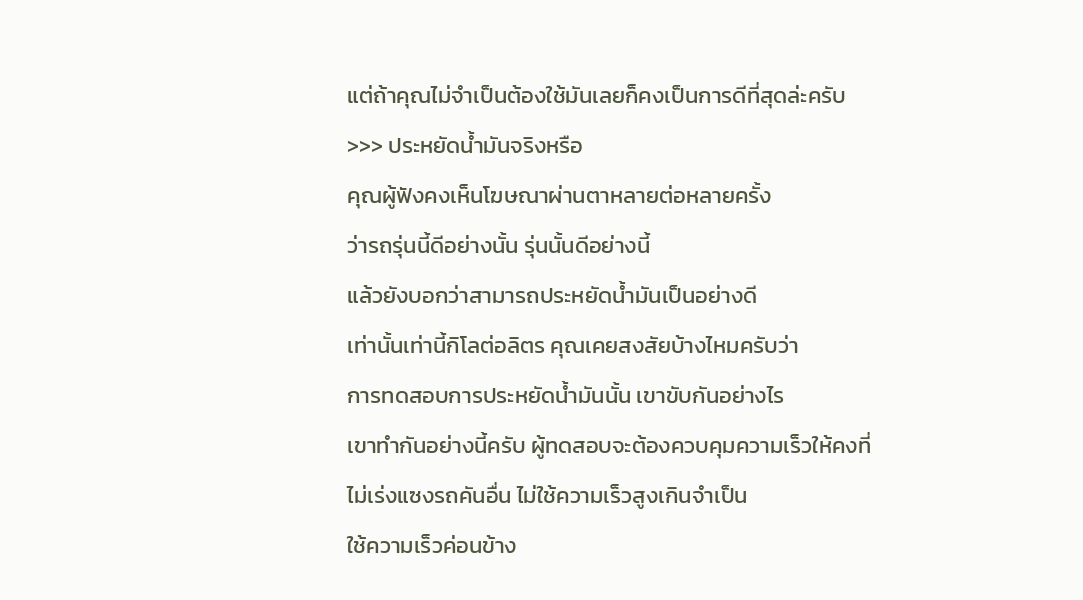แต่ถ้าคุณไม่จำเป็นต้องใช้มันเลยก็คงเป็นการดีที่สุดล่ะครับ
>>> ประหยัดน้ำมันจริงหรือ
คุณผู้ฟังคงเห็นโฆษณาผ่านตาหลายต่อหลายครั้ง
ว่ารถรุ่นนี้ดีอย่างนั้น รุ่นนั้นดีอย่างนี้
แล้วยังบอกว่าสามารถประหยัดน้ำมันเป็นอย่างดี
เท่านั้นเท่านี้กิโลต่อลิตร คุณเคยสงสัยบ้างไหมครับว่า
การทดสอบการประหยัดน้ำมันนั้น เขาขับกันอย่างไร
เขาทำกันอย่างนี้ครับ ผู้ทดสอบจะต้องควบคุมความเร็วให้คงที่
ไม่เร่งแซงรถคันอื่น ไม่ใช้ความเร็วสูงเกินจำเป็น
ใช้ความเร็วค่อนข้าง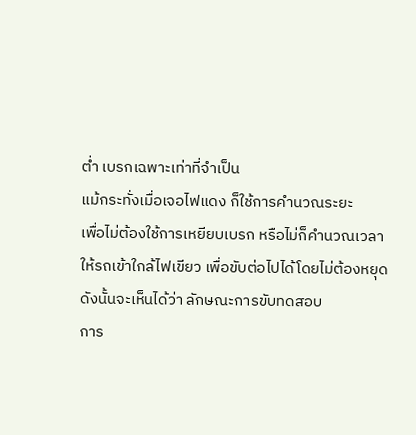ต่ำ เบรกเฉพาะเท่าที่จำเป็น
แม้กระทั่งเมื่อเจอไฟแดง ก็ใช้การคำนวณระยะ
เพื่อไม่ต้องใช้การเหยียบเบรก หรือไม่ก็คำนวณเวลา
ให้รถเข้าใกล้ไฟเขียว เพื่อขับต่อไปได้โดยไม่ต้องหยุด
ดังนั้นจะเห็นได้ว่า ลักษณะการขับทดสอบ
การ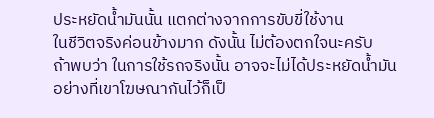ประหยัดน้ำมันนั้น แตกต่างจากการขับขี่ใช้งาน
ในชีวิตจริงค่อนข้างมาก ดังนั้น ไม่ต้องตกใจนะครับ
ถ้าพบว่า ในการใช้รถจริงนั้น อาจจะไม่ได้ประหยัดน้ำมัน
อย่างที่เขาโฆษณากันไว้ก็เป็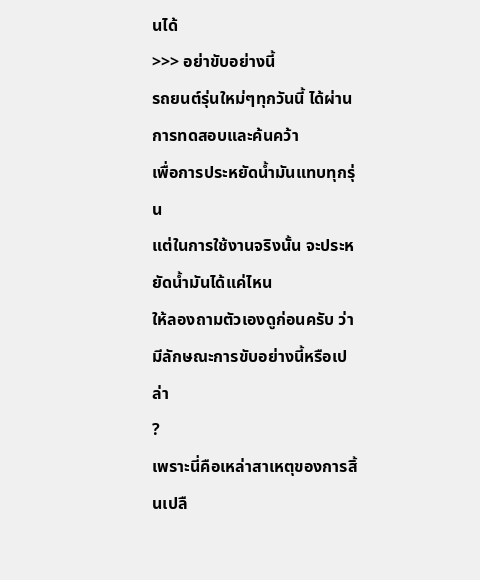นได้
>>> อย่าขับอย่างนี้
รถยนต์รุ่นใหม่ๆทุกวันนี้ ได้ผ่านการทดสอบและค้นคว้า
เพื่อการประหยัดน้ำมันแทบทุกรุ่น
แต่ในการใช้งานจริงนั้น จะประหยัดน้ำมันได้แค่ไหน
ให้ลองถามตัวเองดูก่อนครับ ว่ามีลักษณะการขับอย่างนี้หรือเปล่า
?
เพราะนี่คือเหล่าสาเหตุของการสิ้นเปลื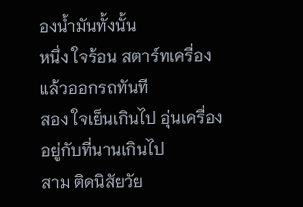องน้ำมันทั้งนั้น
หนึ่ง ใจร้อน สตาร์ทเครื่องแล้วออกรถทันที
สอง ใจเย็นเกินไป อุ่นเครื่องอยู่กับที่นานเกินไป
สาม ติดนิสัยวัย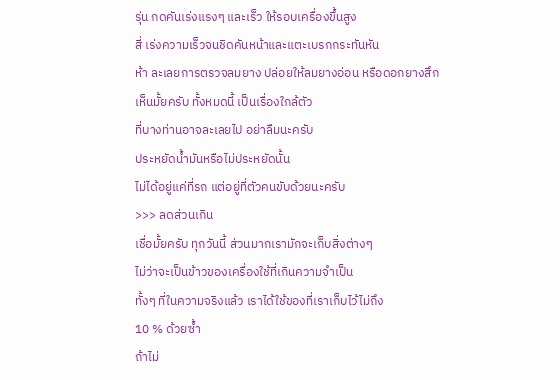รุ่น กดคันเร่งแรงๆ และเร็ว ให้รอบเครื่องขึ้นสูง
สี่ เร่งความเร็วจนชิดคันหน้าและแตะเบรกกระทันหัน
ห้า ละเลยการตรวจลมยาง ปล่อยให้ลมยางอ่อน หรือดอกยางสึก
เห็นมั้ยครับ ทั้งหมดนี้ เป็นเรื่องใกล้ตัว
ที่บางท่านอาจละเลยไป อย่าลืมนะครับ
ประหยัดน้ำมันหรือไม่ประหยัดนั้น
ไม่ได้อยู่แค่ที่รถ แต่อยู่ที่ตัวคนขับด้วยนะครับ
>>> ลดส่วนเกิน
เชื่อมั้ยครับ ทุกวันนี้ ส่วนมากเรามักจะเก็บสิ่งต่างๆ
ไม่ว่าจะเป็นข้าวของเครื่องใช้ที่เกินความจำเป็น
ทั้งๆ ที่ในความจริงแล้ว เราได้ใช้ของที่เราเก็บไว้ไม่ถึง
10 % ด้วยซ้ำ
ถ้าไม่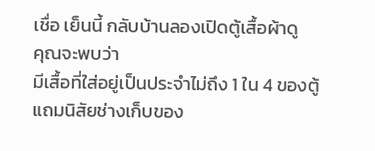เชื่อ เย็นนี้ กลับบ้านลองเปิดตู้เสื้อผ้าดู
คุณจะพบว่า
มีเสื้อที่ใส่อยู่เป็นประจำไม่ถึง 1 ใน 4 ของตู้
แถมนิสัยช่างเก็บของ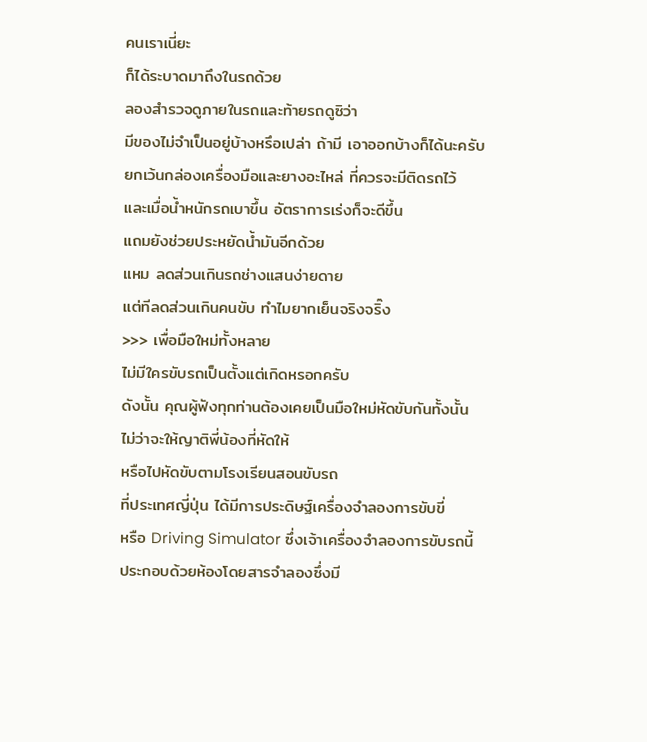คนเราเนี่ยะ
ก็ได้ระบาดมาถึงในรถด้วย
ลองสำรวจดูภายในรถและท้ายรถดูซิว่า
มีของไม่จำเป็นอยู่บ้างหรึอเปล่า ถ้ามี เอาออกบ้างก็ได้นะครับ
ยกเว้นกล่องเครื่องมือและยางอะไหล่ ที่ควรจะมีติดรถไว้
และเมื่อน้ำหนักรถเบาขึ้น อัตราการเร่งก็จะดีขึ้น
แถมยังช่วยประหยัดน้ำมันอีกด้วย
แหม ลดส่วนเกินรถช่างแสนง่ายดาย
แต่ทีลดส่วนเกินคนขับ ทำไมยากเย็นจริงจริ๊ง
>>> เพื่อมือใหม่ทั้งหลาย
ไม่มีใครขับรถเป็นตั้งแต่เกิดหรอกครับ
ดังนั้น คุณผู้ฟังทุกท่านต้องเคยเป็นมือใหม่หัดขับกันทั้งนั้น
ไม่ว่าจะให้ญาติพี่น้องที่หัดให้
หรือไปหัดขับตามโรงเรียนสอนขับรถ
ที่ประเทศญี่ปุ่น ได้มีการประดิษฐ์เครื่องจำลองการขับขี่
หรือ Driving Simulator ซึ่งเจ้าเครื่องจำลองการขับรถนี้
ประกอบด้วยห้องโดยสารจำลองซึ่งมี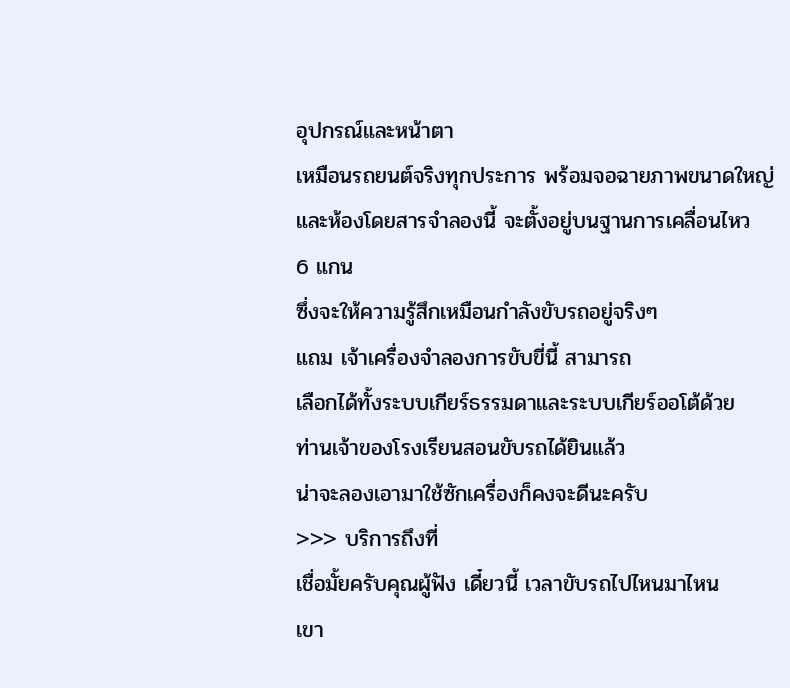อุปกรณ์และหน้าตา
เหมือนรถยนต์จริงทุกประการ พร้อมจอฉายภาพขนาดใหญ่
และห้องโดยสารจำลองนี้ จะตั้งอยู่บนฐานการเคลื่อนไหว
6 แกน
ซึ่งจะให้ความรู้สึกเหมือนกำลังขับรถอยู่จริงๆ
แถม เจ้าเครื่องจำลองการขับขี่นี้ สามารถ
เลือกได้ทั้งระบบเกียร์ธรรมดาและระบบเกียร์ออโต้ด้วย
ท่านเจ้าของโรงเรียนสอนขับรถได้ยินแล้ว
น่าจะลองเอามาใช้ซักเครื่องก็คงจะดีนะครับ
>>> บริการถึงที่
เชื่อมั้ยครับคุณผู้ฟัง เดี๋ยวนี้ เวลาขับรถไปไหนมาไหน
เขา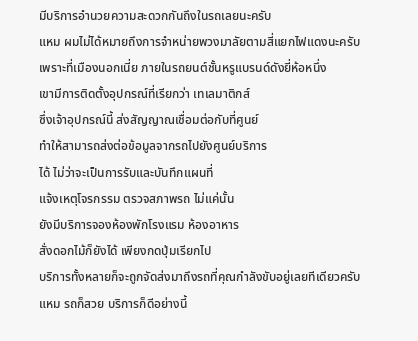มีบริการอำนวยความสะดวกกันถึงในรถเลยนะครับ
แหม ผมไม่ได้หมายถึงการจำหน่ายพวงมาลัยตามสี่แยกไฟแดงนะครับ
เพราะที่เมืองนอกเนี่ย ภายในรถยนต์ชั้นหรูแบรนด์ดังยี่ห้อหนึ่ง
เขามีการติดตั้งอุปกรณ์ที่เรียกว่า เทเลมาติกส์
ซึ่งเจ้าอุปกรณ์นี้ ส่งสัญญาณเชื่อมต่อกับที่ศูนย์
ทำให้สามารถส่งต่อข้อมูลจากรถไปยังศูนย์บริการ
ได้ ไม่ว่าจะเป็นการรับและบันทึกแผนที่
แจ้งเหตุโจรกรรม ตรวจสภาพรถ ไม่แค่นั้น
ยังมีบริการจองห้องพักโรงแรม ห้องอาหาร
สั่งดอกไม้ก็ยังได้ เพียงกดปุ่มเรียกไป
บริการทั้งหลายก็จะถูกจัดส่งมาถึงรถที่คุณกำลังขับอยู่เลยทีเดียวครับ
แหม รถก็สวย บริการก็ดีอย่างนี้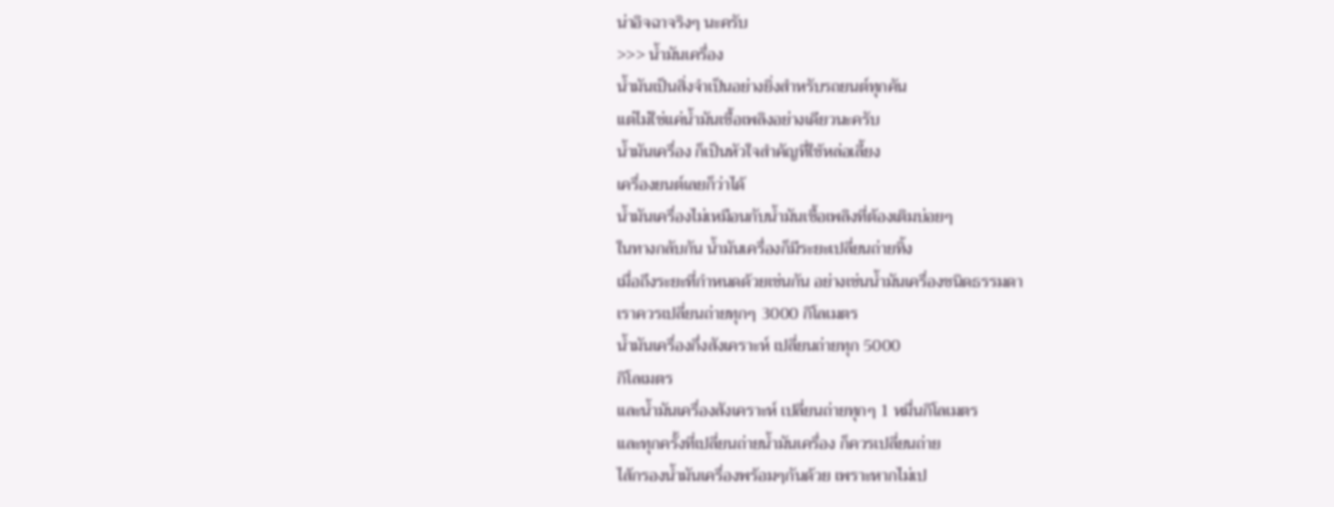น่าอิจฉาจริงๆ นะครับ
>>> น้ำมันเครื่อง
น้ำมันเป็นสิ่งจำเป็นอย่างยิ่งสำหรับรถยนต์ทุกคัน
แต่ไม่ใช่แค่น้ำมันเชื้อเพลิงอย่างเดียวนะครับ
น้ำมันเครื่อง ก็เป็นหัวใจสำคัญที่ใช้หล่อเลี้ยง
เครื่องยนต์เลยก็ว่าได้
น้ำมันเครื่องไม่เหมือนกับน้ำมันเชื้อเพลิงที่ต้องเติมบ่อยๆ
ในทางกลับกัน น้ำมันเครื่องก็มีระยะเปลี่ยนถ่ายทิ้ง
เมื่อถึงระยะที่กำหนดด้วยเช่นกัน อย่างเช่นน้ำมันเครื่องชนิดธรรมดา
เราควรเปลี่ยนถ่ายทุกๆ 3000 กิโลเมตร
น้ำมันเครื่องกึ่งสังเคราะห์ เปลี่ยนถ่ายทุก 5000
กิโลเมตร
และน้ำมันเครื่องสังเคราะห์ เปลี่ยนถ่ายทุกๆ 1 หมื่นกิโลเมตร
และทุกครั้งที่เปลี่ยนถ่ายน้ำมันเครื่อง ก็ควรเปลี่ยนถ่าย
ไส้กรองน้ำมันเครื่องพร้อมๆกันด้วย เพราะหากไม่เป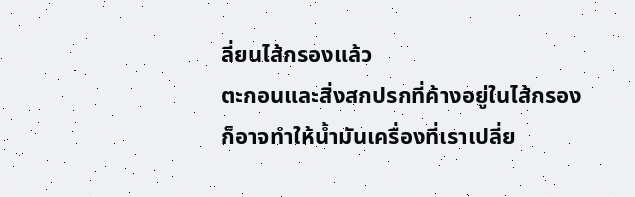ลี่ยนไส้กรองแล้ว
ตะกอนและสิ่งสกปรกที่ค้างอยู่ในไส้กรอง
ก็อาจทำให้น้ำมันเครื่องที่เราเปลี่ย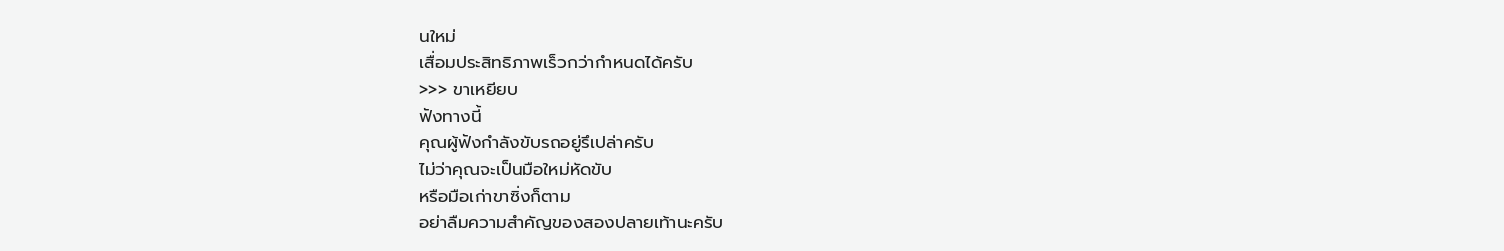นใหม่
เสื่อมประสิทธิภาพเร็วกว่ากำหนดได้ครับ
>>> ขาเหยียบ
ฟังทางนี้
คุณผู้ฟังกำลังขับรถอยู่รึเปล่าครับ
ไม่ว่าคุณจะเป็นมือใหม่หัดขับ
หรือมือเก่าขาซิ่งก็ตาม
อย่าลืมความสำคัญของสองปลายเท้านะครับ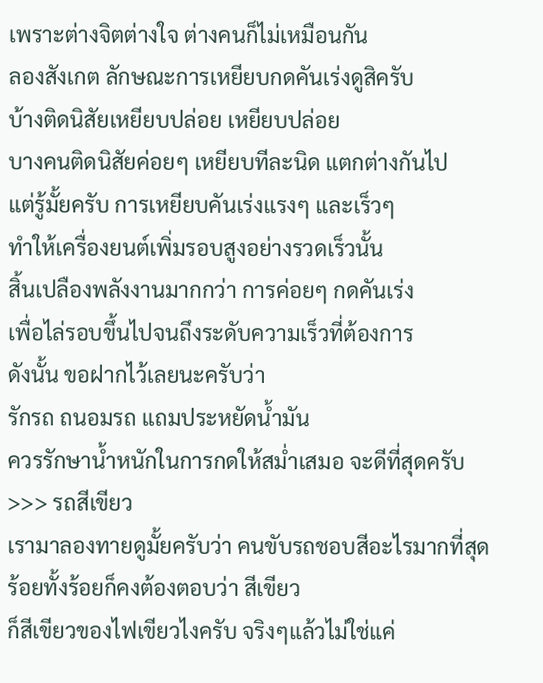เพราะต่างจิตต่างใจ ต่างคนก็ไม่เหมือนกัน
ลองสังเกต ลักษณะการเหยียบกดคันเร่งดูสิครับ
บ้างติดนิสัยเหยียบปล่อย เหยียบปล่อย
บางคนติดนิสัยค่อยๆ เหยียบทีละนิด แตกต่างกันไป
แต่รู้มั้ยครับ การเหยียบคันเร่งแรงๆ และเร็วๆ
ทำให้เครื่องยนต์เพิ่มรอบสูงอย่างรวดเร็วนั้น
สิ้นเปลืองพลังงานมากกว่า การค่อยๆ กดคันเร่ง
เพื่อไล่รอบขึ้นไปจนถึงระดับความเร็วที่ต้องการ
ดังนั้น ขอฝากไว้เลยนะครับว่า
รักรถ ถนอมรถ แถมประหยัดน้ำมัน
ควรรักษาน้ำหนักในการกดให้สม่ำเสมอ จะดีที่สุดครับ
>>> รถสีเขียว
เรามาลองทายดูมั้ยครับว่า คนขับรถชอบสีอะไรมากที่สุด
ร้อยทั้งร้อยก็คงต้องตอบว่า สีเขียว
ก็สีเขียวของไฟเขียวไงครับ จริงๆแล้วไม่ใช่แค่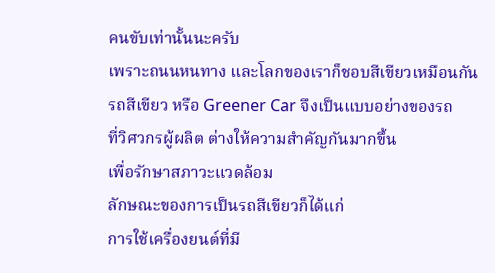คนขับเท่านั้นนะครับ
เพราะถนนหนทาง และโลกของเราก็ชอบสีเขียวเหมือนกัน
รถสีเขียว หรือ Greener Car จึงเป็นแบบอย่างของรถ
ที่วิศวกรผู้ผลิต ต่างให้ความสำคัญกันมากขึ้น
เพื่อรักษาสภาวะแวดล้อม
ลักษณะของการเป็นรถสีเขียวก็ได้แก่
การใช้เครื่องยนต์ที่มี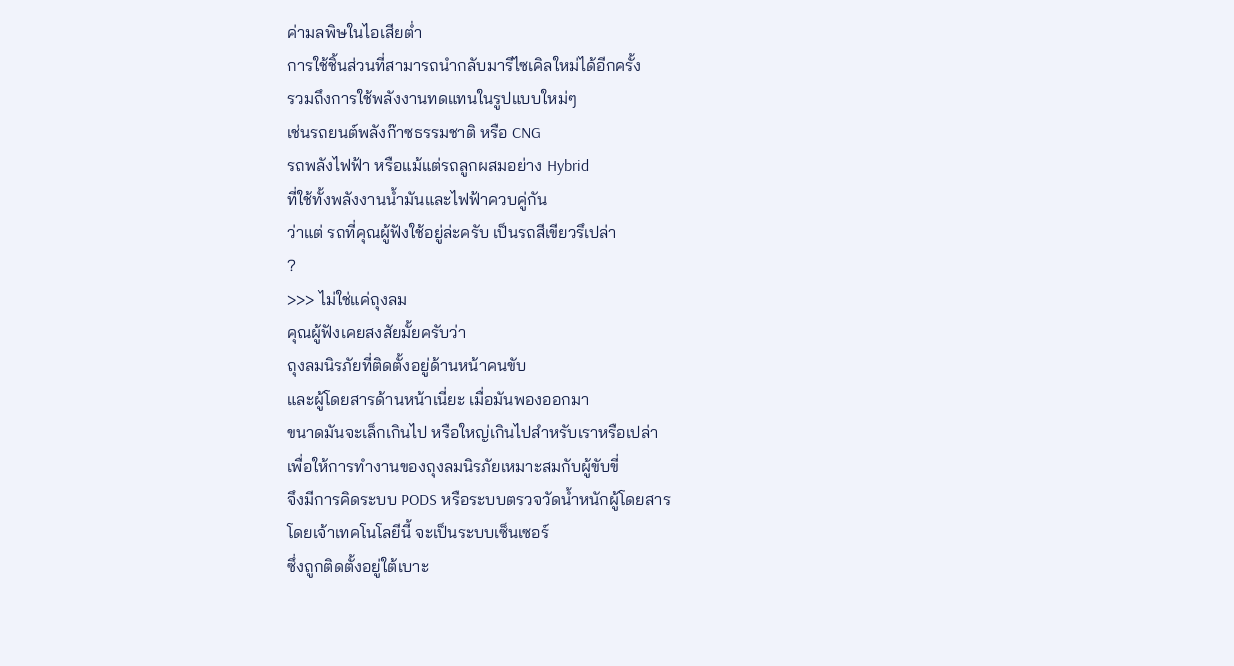ค่ามลพิษในไอเสียต่ำ
การใช้ชิ้นส่วนที่สามารถนำกลับมารีไซเคิลใหม่ได้อีกครั้ง
รวมถึงการใช้พลังงานทดแทนในรูปแบบใหม่ๆ
เช่นรถยนต์พลังก๊าซธรรมชาติ หรือ CNG
รถพลังไฟฟ้า หรือแม้แต่รถลูกผสมอย่าง Hybrid
ที่ใช้ทั้งพลังงานน้ำมันและไฟฟ้าควบคู่กัน
ว่าแต่ รถที่คุณผู้ฟังใช้อยู่ล่ะครับ เป็นรถสีเขียวรึเปล่า
?
>>> ไม่ใช่แค่ถุงลม
คุณผู้ฟังเคยสงสัยมั้ยครับว่า
ถุงลมนิรภัยที่ติดตั้งอยู่ด้านหน้าคนขับ
และผู้โดยสารด้านหน้าเนี่ยะ เมื่อมันพองออกมา
ขนาดมันจะเล็กเกินไป หรือใหญ่เกินไปสำหรับเราหรือเปล่า
เพื่อให้การทำงานของถุงลมนิรภัยเหมาะสมกับผู้ขับขี่
จึงมีการคิดระบบ PODS หรือระบบตรวจวัดน้ำหนักผู้โดยสาร
โดยเจ้าเทคโนโลยีนี้ จะเป็นระบบเซ็นเซอร์
ซึ่งถูกติดตั้งอยู่ใต้เบาะ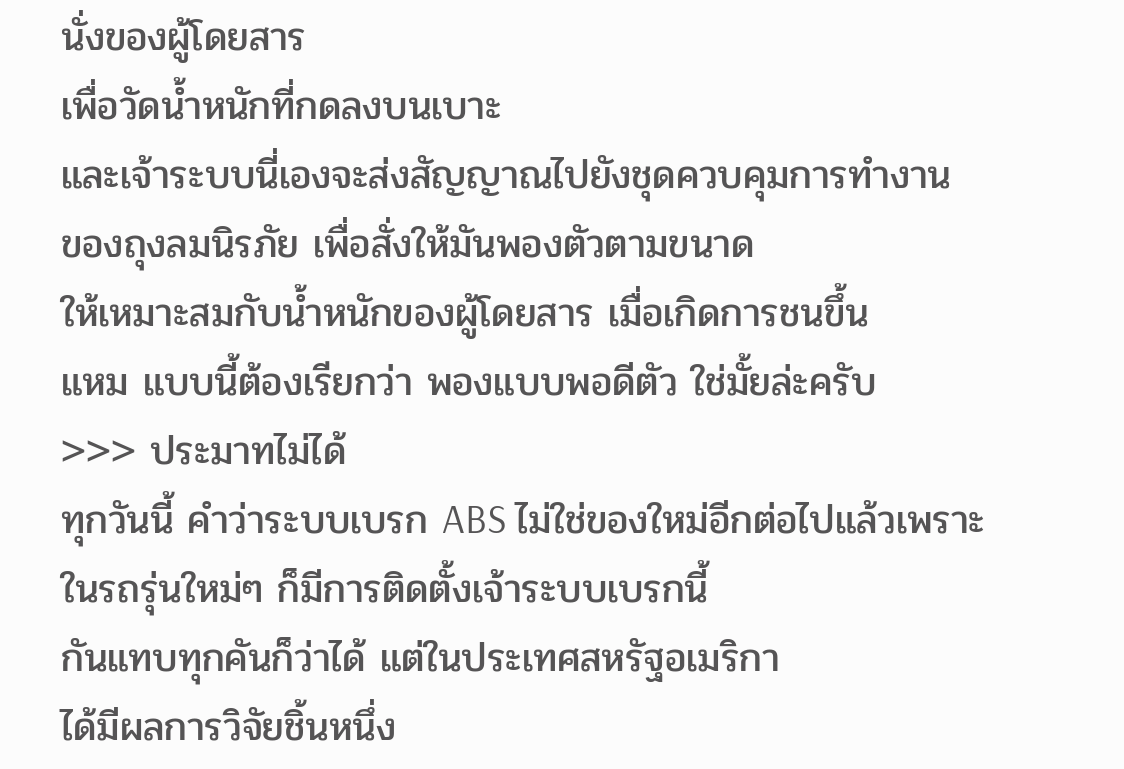นั่งของผู้โดยสาร
เพื่อวัดน้ำหนักที่กดลงบนเบาะ
และเจ้าระบบนี่เองจะส่งสัญญาณไปยังชุดควบคุมการทำงาน
ของถุงลมนิรภัย เพื่อสั่งให้มันพองตัวตามขนาด
ให้เหมาะสมกับน้ำหนักของผู้โดยสาร เมื่อเกิดการชนขึ้น
แหม แบบนี้ต้องเรียกว่า พองแบบพอดีตัว ใช่มั้ยล่ะครับ
>>> ประมาทไม่ได้
ทุกวันนี้ คำว่าระบบเบรก ABS ไม่ใช่ของใหม่อีกต่อไปแล้วเพราะ
ในรถรุ่นใหม่ๆ ก็มีการติดตั้งเจ้าระบบเบรกนี้
กันแทบทุกคันก็ว่าได้ แต่ในประเทศสหรัฐอเมริกา
ได้มีผลการวิจัยชิ้นหนึ่ง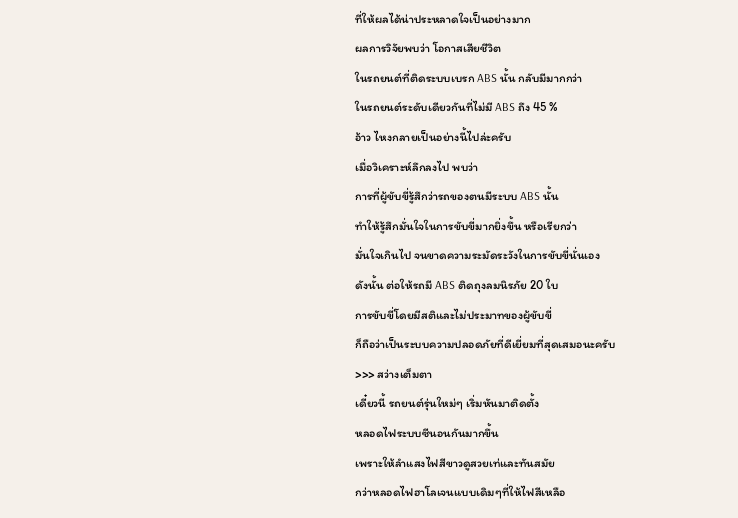ที่ให้ผลได้น่าประหลาดใจเป็นอย่างมาก
ผลการวิจัยพบว่า โอกาสเสียชีวิต
ในรถยนต์ที่ติดระบบเบรก ABS นั้น กลับมีมากกว่า
ในรถยนต์ระดับเดียวกันที่ไม่มี ABS ถึง 45 %
อ้าว ไหงกลายเป็นอย่างนี้ไปล่ะครับ
เมื่อวิเคราะห์ลึกลงไป พบว่า
การที่ผู้ขับขี่รู้สึกว่ารถของตนมีระบบ ABS นั้น
ทำให้รู้สึกมั่นใจในการขับขี่มากยิ่งขึ้น หรือเรียกว่า
มั่นใจเกินไป จนขาดความระมัดระวังในการขับขี่นั่นเอง
ดังนั้น ต่อให้รถมี ABS ติดถุงลมนิรภัย 20 ใบ
การขับขี่โดยมีสติและไม่ประมาทของผู้ขับขี่
ก็ถือว่าเป็นระบบความปลอดภัยที่ดีเยี่ยมที่สุดเสมอนะครับ
>>> สว่างเต็มตา
เดี๋ยวนี้ รถยนต์รุ่นใหม่ๆ เริ่มหันมาติดตั้ง
หลอดไฟระบบซีนอนกันมากขึ้น
เพราะให้ลำแสงไฟสีขาวดูสวยเท่และทันสมัย
กว่าหลอดไฟฮาโลเจนแบบเดิมๆที่ให้ไฟสีเหลือ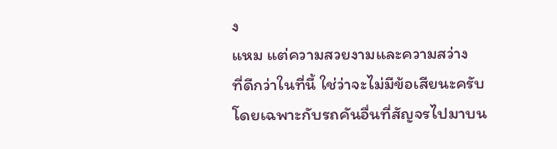ง
แหม แต่ความสวยงามและความสว่าง
ที่ดีกว่าในที่นี้ ใช่ว่าจะไม่มีข้อเสียนะครับ
โดยเฉพาะกับรถคันอื่นที่สัญจรไปมาบน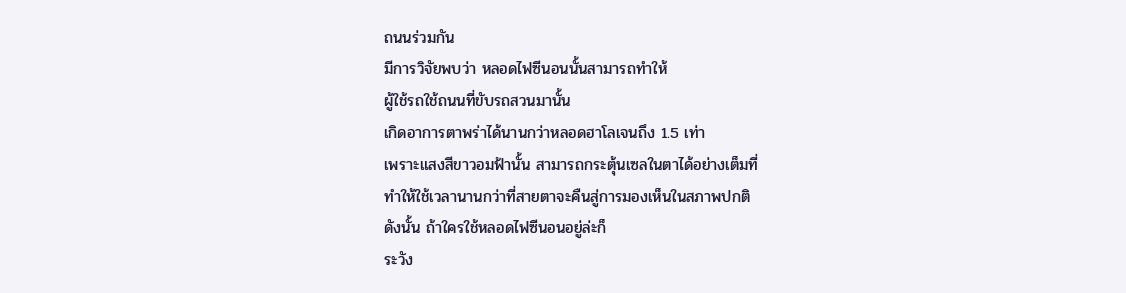ถนนร่วมกัน
มีการวิจัยพบว่า หลอดไฟซีนอนนั้นสามารถทำให้
ผู้ใช้รถใช้ถนนที่ขับรถสวนมานั้น
เกิดอาการตาพร่าได้นานกว่าหลอดฮาโลเจนถึง 1.5 เท่า
เพราะแสงสีขาวอมฟ้านั้น สามารถกระตุ้นเซลในตาได้อย่างเต็มที่
ทำให้ใช้เวลานานกว่าที่สายตาจะคืนสู่การมองเห็นในสภาพปกติ
ดังนั้น ถ้าใครใช้หลอดไฟซีนอนอยู่ล่ะก็
ระวัง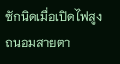ซักนิดเมื่อเปิดไฟสูง
ถนอมสายตา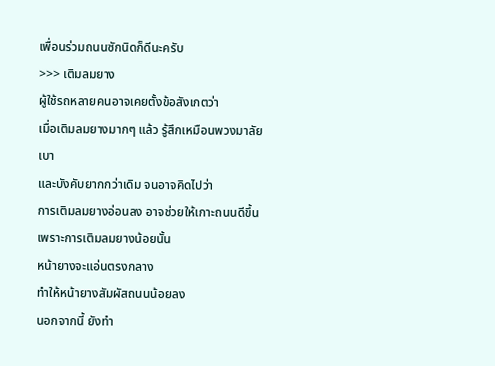เพื่อนร่วมถนนซักนิดก็ดีนะครับ
>>> เติมลมยาง
ผู้ใช้รถหลายคนอาจเคยตั้งข้อสังเกตว่า
เมื่อเติมลมยางมากๆ แล้ว รู้สึกเหมือนพวงมาลัยเบา
และบังคับยากกว่าเดิม จนอาจคิดไปว่า
การเติมลมยางอ่อนลง อาจช่วยให้เกาะถนนดีขึ้น
เพราะการเติมลมยางน้อยนั้น
หน้ายางจะแอ่นตรงกลาง
ทำให้หน้ายางสัมผัสถนนน้อยลง
นอกจากนี้ ยังทำ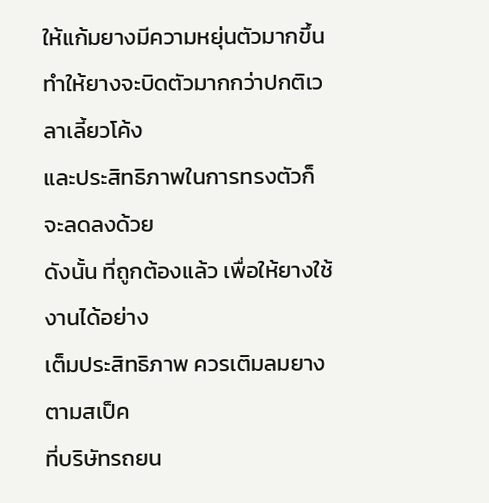ให้แก้มยางมีความหยุ่นตัวมากขึ้น
ทำให้ยางจะบิดตัวมากกว่าปกติเวลาเลี้ยวโค้ง
และประสิทธิภาพในการทรงตัวก็จะลดลงด้วย
ดังนั้น ที่ถูกต้องแล้ว เพื่อให้ยางใช้งานได้อย่าง
เต็มประสิทธิภาพ ควรเติมลมยางตามสเป็ค
ที่บริษัทรถยน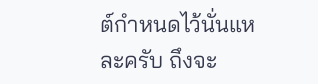ต์กำหนดไว้นั่นแหละครับ ถึงจะ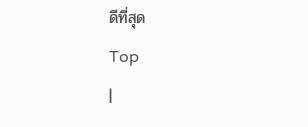ดีที่สุด
Top
|